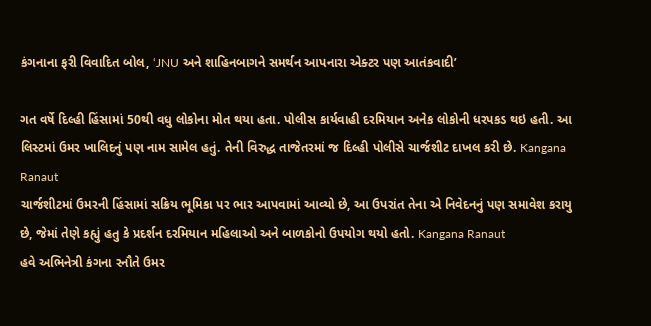કંગનાના ફરી વિવાદિત બોલ, ‘JNU અને શાહિનબાગને સમર્થન આપનારા એક્ટર પણ આતંકવાદી’

ગત વર્ષે દિલ્હી હિંસામાં 50થી વધુ લોકોના મોત થયા હતા. પોલીસ કાર્યવાહી દરમિયાન અનેક લોકોની ધરપકડ થઇ હતી. આ લિસ્ટમાં ઉમર ખાલિદનું પણ નામ સામેલ હતું. તેની વિરુદ્ધ તાજેતરમાં જ દિલ્હી પોલીસે ચાર્જશીટ દાખલ કરી છે. Kangana Ranaut
ચાર્જશીટમાં ઉમરની હિંસામાં સક્રિય ભૂમિકા પર ભાર આપવામાં આવ્યો છે, આ ઉપરાંત તેના એ નિવેદનનું પણ સમાવેશ કરાયુ છે, જેમાં તેણે કહ્યું હતુ કે પ્રદર્શન દરમિયાન મહિલાઓ અને બાળકોનો ઉપયોગ થયો હતો. Kangana Ranaut
હવે અભિનેત્રી કંગના રનૌતે ઉમર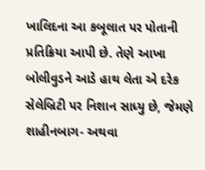ખાલિદના આ કબૂલાત પર પોતાની પ્રતિક્રિયા આપી છે. તેણે આખા બોલીવુડને આડે હાથ લેતા એ દરેક સેલેબ્રિટી પર નિશાન સાધ્યુ છે, જેમણે શાહીનબાગ- અથવા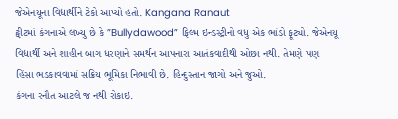જેએનયૂના વિદ્યાર્થીને ટેકો આપ્યો હતો. Kangana Ranaut
ટ્વીટમાં કંગનાએ લખ્યુ છે કે ”Bullydawood” ફિલ્મ ઇન્ડસ્ટ્રીનો વધુ એક ભાંડો ફૂટ્યો. જેએનયૂ વિદ્યાર્થી અને શાહીન બાગ ધરણાને સમર્થન આપનારા આતંકવાદીથી ઓછા નથી. તેમણે પણ હિંસા ભડકાવવામાં સક્રિય ભૂમિકા નિભાવી છે. હિન્દુસ્તાન જાગો અને જુઓ.
કંગના રનૌત આટલે જ નથી રોકાઇ.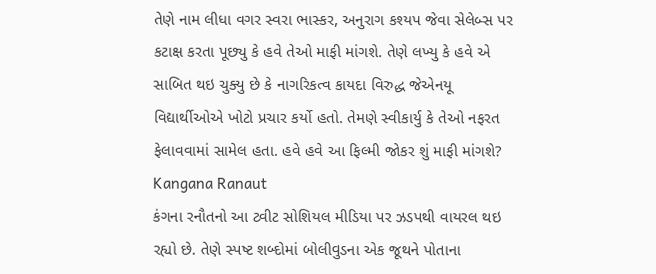તેણે નામ લીધા વગર સ્વરા ભાસ્કર, અનુરાગ કશ્યપ જેવા સેલેબ્સ પર કટાક્ષ કરતા પૂછ્યુ કે હવે તેઓ માફી માંગશે. તેણે લખ્યુ કે હવે એ સાબિત થઇ ચુક્યુ છે કે નાગરિકત્વ કાયદા વિરુદ્ધ જેએનયૂ વિદ્યાર્થીઓએ ખોટો પ્રચાર કર્યો હતો. તેમણે સ્વીકાર્યુ કે તેઓ નફરત ફેલાવવામાં સામેલ હતા. હવે હવે આ ફિલ્મી જોકર શું માફી માંગશે? Kangana Ranaut
કંગના રનૌતનો આ ટ્વીટ સોશિયલ મીડિયા પર ઝડપથી વાયરલ થઇ રહ્યો છે. તેણે સ્પષ્ટ શબ્દોમાં બોલીવુડના એક જૂથને પોતાના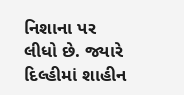નિશાના પર લીધો છે. જ્યારે દિલ્હીમાં શાહીન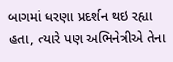બાગમાં ધરણા પ્રદર્શન થઇ રહ્યા હતા, ત્યારે પણ અભિનેત્રીએ તેના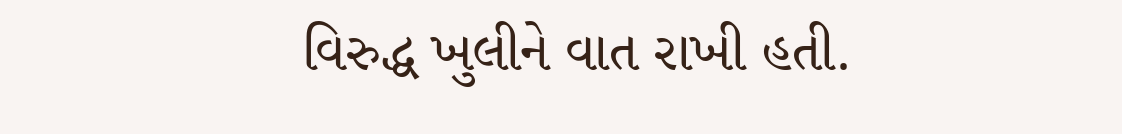વિરુદ્ધ ખુલીને વાત રાખી હતી.